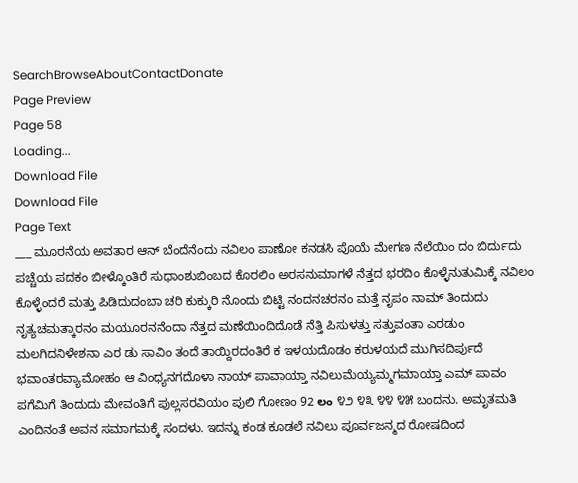SearchBrowseAboutContactDonate
Page Preview
Page 58
Loading...
Download File
Download File
Page Text
___ ಮೂರನೆಯ ಅವತಾರ ಆನ್ ಬೆಂದೆನೆಂದು ನವಿಲಂ ಪಾಣೋ ಕನಡಸಿ ಪೊಯೆ ಮೇಗಣ ನೆಲೆಯಿಂ ದಂ ಬಿರ್ದುದು ಪಚ್ಚೆಯ ಪದಕಂ ಬೀಳ್ಕೊಂತಿರೆ ಸುಧಾಂಶುಬಿಂಬದ ಕೊರಲಿಂ ಅರಸನುಮಾಗಳೆ ನೆತ್ತದ ಭರದಿಂ ಕೊಳ್ಳೆನುತುಮಿಕ್ಕೆ ನವಿಲಂ ಕೊಳ್ಳೆಂದರೆ ಮತ್ತು ಪಿಡಿದುದಂಬಾ ಚರಿ ಕುಕ್ಕುರಿ ನೊಂದು ಬಿಟ್ಟಿ ನಂದನಚರನಂ ಮತ್ತೆ ನೃಪಂ ನಾಮ್ ತಿಂದುದು ನೃತ್ಯಚಮತ್ಕಾರನಂ ಮಯೂರನನೆಂದಾ ನೆತ್ತದ ಮಣೆಯಿಂದಿದೊಡೆ ನೆತ್ತಿ ಪಿಸುಳತ್ತು ಸತ್ತುವಂತಾ ಎರಡುಂ ಮಲಗಿದನಿಳೇಶನಾ ಎರ ಡು ಸಾವಿಂ ತಂದೆ ತಾಯ್ದಿರದಂತಿರೆ ಕ ಇಳಯದೊಡಂ ಕರುಳಯದೆ ಮುಗಿಸದಿರ್ಪುದೆ ಭವಾಂತರವ್ಯಾಮೋಹಂ ಆ ವಿಂಧ್ಯನಗದೊಳಾ ನಾಯ್ ಪಾವಾಯ್ತಾ ನವಿಲುಮೆಯ್ಯಮ್ಮಗಮಾಯ್ತಾ ಎಮ್ ಪಾವಂ ಪಗೆಮಿಗೆ ತಿಂದುದು ಮೇವಂತಿಗೆ ಪುಲ್ಲಸರವಿಯಂ ಪುಲಿ ಗೋಣಂ 92 లం ೪೨ ೪೩ ೪೪ ೪೫ ಬಂದನು. ಅಮೃತಮತಿ ಎಂದಿನಂತೆ ಅವನ ಸಮಾಗಮಕ್ಕೆ ಸಂದಳು. ಇದನ್ನು ಕಂಡ ಕೂಡಲೆ ನವಿಲು ಪೂರ್ವಜನ್ಮದ ರೋಷದಿಂದ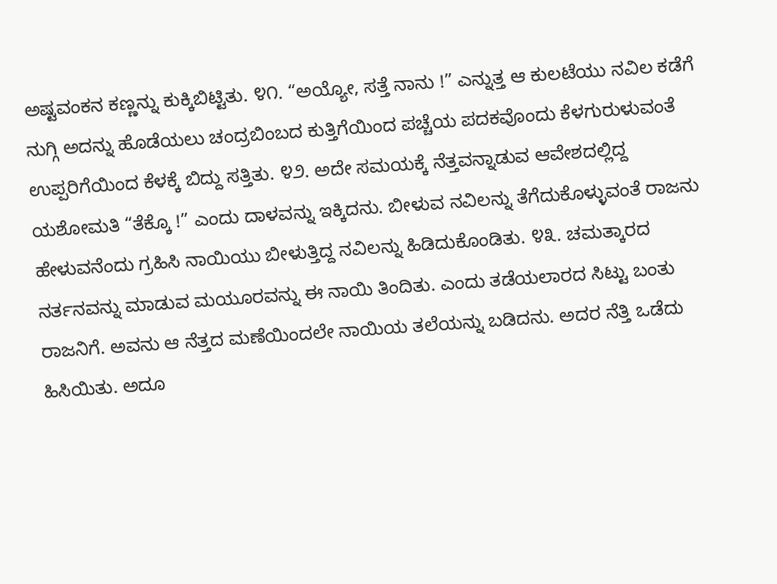ಅಷ್ಟವಂಕನ ಕಣ್ಣನ್ನು ಕುಕ್ಕಿಬಿಟ್ಟಿತು. ೪೧. “ಅಯ್ಯೋ, ಸತ್ತೆ ನಾನು !” ಎನ್ನುತ್ತ ಆ ಕುಲಟೆಯು ನವಿಲ ಕಡೆಗೆ ನುಗ್ಗಿ ಅದನ್ನು ಹೊಡೆಯಲು ಚಂದ್ರಬಿಂಬದ ಕುತ್ತಿಗೆಯಿಂದ ಪಚ್ಚೆಯ ಪದಕವೊಂದು ಕೆಳಗುರುಳುವಂತೆ ಉಪ್ಪರಿಗೆಯಿಂದ ಕೆಳಕ್ಕೆ ಬಿದ್ದು ಸತ್ತಿತು. ೪೨. ಅದೇ ಸಮಯಕ್ಕೆ ನೆತ್ತವನ್ನಾಡುವ ಆವೇಶದಲ್ಲಿದ್ದ ಯಶೋಮತಿ “ತೆಕ್ಕೊ !” ಎಂದು ದಾಳವನ್ನು ಇಕ್ಕಿದನು. ಬೀಳುವ ನವಿಲನ್ನು ತೆಗೆದುಕೊಳ್ಳುವಂತೆ ರಾಜನು ಹೇಳುವನೆಂದು ಗ್ರಹಿಸಿ ನಾಯಿಯು ಬೀಳುತ್ತಿದ್ದ ನವಿಲನ್ನು ಹಿಡಿದುಕೊಂಡಿತು. ೪೩. ಚಮತ್ಕಾರದ ನರ್ತನವನ್ನು ಮಾಡುವ ಮಯೂರವನ್ನು ಈ ನಾಯಿ ತಿಂದಿತು. ಎಂದು ತಡೆಯಲಾರದ ಸಿಟ್ಟು ಬಂತು ರಾಜನಿಗೆ. ಅವನು ಆ ನೆತ್ತದ ಮಣೆಯಿಂದಲೇ ನಾಯಿಯ ತಲೆಯನ್ನು ಬಡಿದನು. ಅದರ ನೆತ್ತಿ ಒಡೆದು ಹಿಸಿಯಿತು. ಅದೂ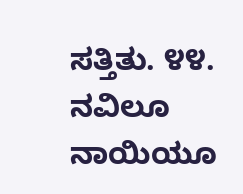ಸತ್ತಿತು. ೪೪. ನವಿಲೂ ನಾಯಿಯೂ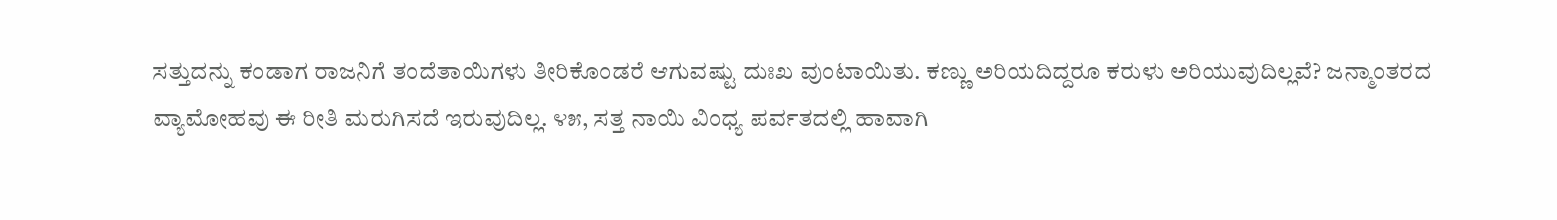ಸತ್ತುದನ್ನು ಕಂಡಾಗ ರಾಜನಿಗೆ ತಂದೆತಾಯಿಗಳು ತೀರಿಕೊಂಡರೆ ಆಗುವಷ್ಟು ದುಃಖ ವುಂಟಾಯಿತು. ಕಣ್ಣು ಅರಿಯದಿದ್ದರೂ ಕರುಳು ಅರಿಯುವುದಿಲ್ಲವೆ? ಜನ್ಮಾಂತರದ ವ್ಯಾಮೋಹವು ಈ ರೀತಿ ಮರುಗಿಸದೆ ಇರುವುದಿಲ್ಲ. ೪೫, ಸತ್ತ ನಾಯಿ ವಿಂಧ್ಯ ಪರ್ವತದಲ್ಲಿ ಹಾವಾಗಿ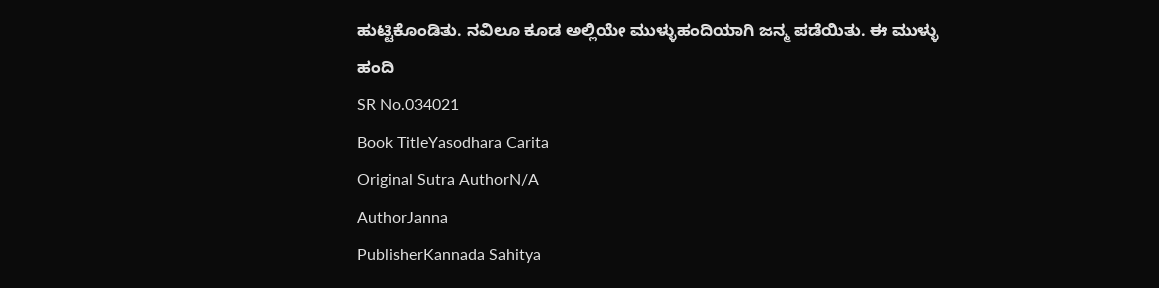ಹುಟ್ಟಿಕೊಂಡಿತು. ನವಿಲೂ ಕೂಡ ಅಲ್ಲಿಯೇ ಮುಳ್ಳುಹಂದಿಯಾಗಿ ಜನ್ಮ ಪಡೆಯಿತು. ಈ ಮುಳ್ಳು ಹಂದಿ
SR No.034021
Book TitleYasodhara Carita
Original Sutra AuthorN/A
AuthorJanna
PublisherKannada Sahitya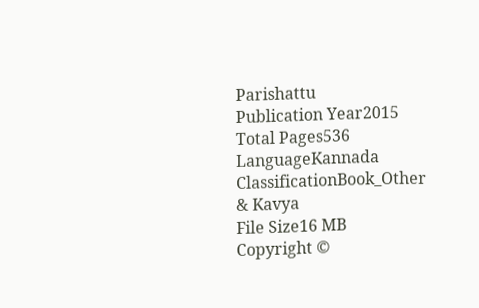Parishattu
Publication Year2015
Total Pages536
LanguageKannada
ClassificationBook_Other & Kavya
File Size16 MB
Copyright ©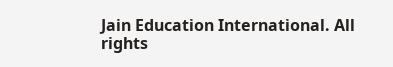Jain Education International. All rights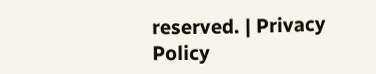reserved. | Privacy Policy